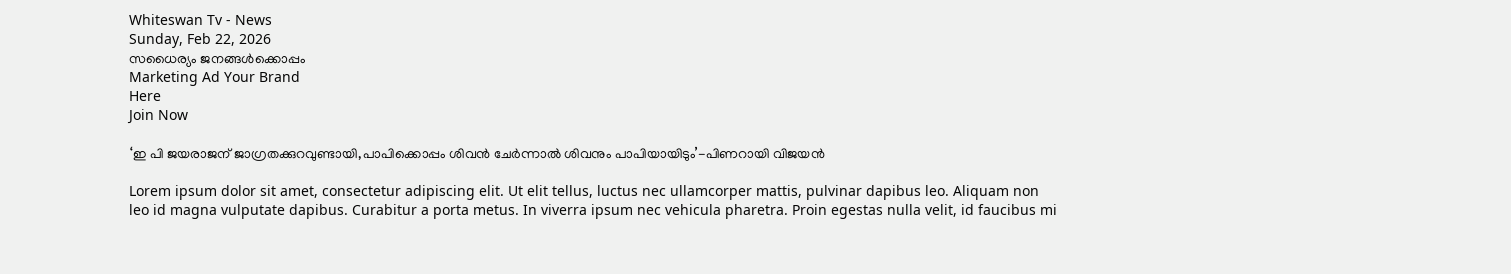Whiteswan Tv - News
Sunday, Feb 22, 2026
സധൈര്യം ജനങ്ങൾക്കൊപ്പം
Marketing Ad Your Brand
Here
Join Now

‘ഇ പി ജയരാജന് ജാഗ്രതക്കുറവുണ്ടായി,പാപിക്കൊപ്പം ശിവന്‍ ചേര്‍ന്നാല്‍ ശിവനും പാപിയായിടും’-പിണറായി വിജയന്‍

Lorem ipsum dolor sit amet, consectetur adipiscing elit. Ut elit tellus, luctus nec ullamcorper mattis, pulvinar dapibus leo. Aliquam non leo id magna vulputate dapibus. Curabitur a porta metus. In viverra ipsum nec vehicula pharetra. Proin egestas nulla velit, id faucibus mi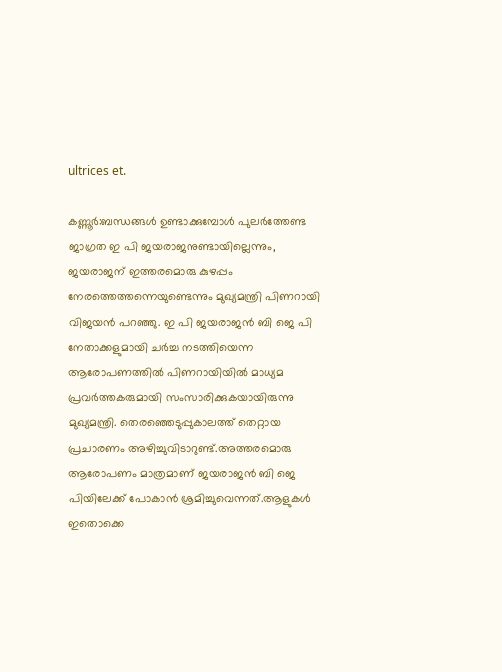ultrices et.

കണ്ണൂര്‍:ബന്ധങ്ങള്‍ ഉണ്ടാക്കുമ്പോള്‍ പുലര്‍ത്തേണ്ട ജാഗ്രത ഇ പി ജയരാജനുണ്ടായില്ലെന്നും, ജയരാജന് ഇത്തരമൊരു കുഴപ്പം നേരത്തെത്തന്നെയുണ്ടെന്നും മുഖ്യമന്ത്രി പിണറായി വിജയന്‍ പറഞ്ഞു. ഇ പി ജയരാജന്‍ ബി ജെ പി നേതാക്കളുമായി ചര്‍ച്ച നടത്തിയെന്ന ആരോപണത്തില്‍ പിണറായിയില്‍ മാധ്യമ പ്രവര്‍ത്തകരുമായി സംസാരിക്കുകയായിരുന്നു മുഖ്യമന്ത്രി. തെരഞ്ഞെടുപ്പുകാലത്ത് തെറ്റായ പ്രചാരണം അഴിച്ചുവിടാറുണ്ട്.അത്തരമൊരു ആരോപണം മാത്രമാണ് ജയരാജന്‍ ബി ജെ പിയിലേക്ക് പോകാന്‍ ശ്രമിച്ചുവെന്നത്.ആളുകള്‍ ഇതൊക്കെ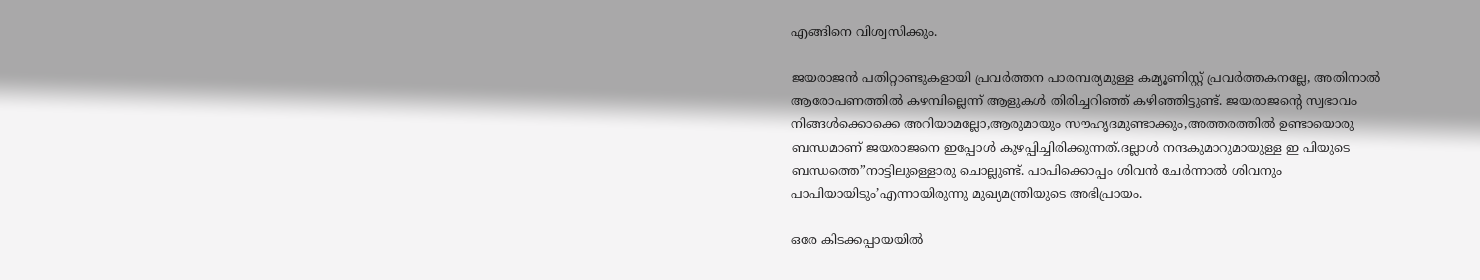എങ്ങിനെ വിശ്വസിക്കും.

ജയരാജന്‍ പതിറ്റാണ്ടുകളായി പ്രവര്‍ത്തന പാരമ്പര്യമുള്ള കമ്യൂണിസ്റ്റ് പ്രവര്‍ത്തകനല്ലേ, അതിനാല്‍ ആരോപണത്തില്‍ കഴമ്പില്ലെന്ന് ആളുകള്‍ തിരിച്ചറിഞ്ഞ് കഴിഞ്ഞിട്ടുണ്ട്. ജയരാജന്റെ സ്വഭാവം നിങ്ങള്‍ക്കൊക്കെ അറിയാമല്ലോ,ആരുമായും സൗഹൃദമുണ്ടാക്കും,അത്തരത്തില്‍ ഉണ്ടായൊരു ബന്ധമാണ് ജയരാജനെ ഇപ്പോള്‍ കുഴപ്പിച്ചിരിക്കുന്നത്.ദല്ലാള്‍ നന്ദകുമാറുമായുള്ള ഇ പിയുടെ ബന്ധത്തെ”നാട്ടിലുള്ളൊരു ചൊല്ലുണ്ട്. പാപിക്കൊപ്പം ശിവന്‍ ചേര്‍ന്നാല്‍ ശിവനും പാപിയായിടും’എന്നായിരുന്നു മുഖ്യമന്ത്രിയുടെ അഭിപ്രായം.

ഒരേ കിടക്കപ്പായയില്‍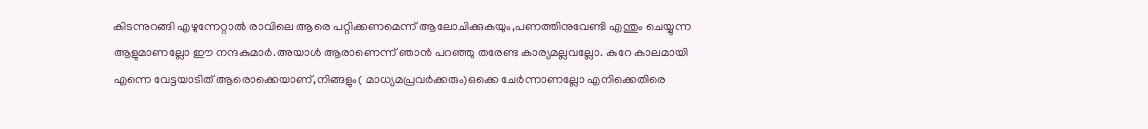കിടന്നുറങ്ങി എഴുന്നേറ്റാല്‍ രാവിലെ ആരെ പറ്റിക്കണമെന്ന് ആലോചിക്കുകയും,പണത്തിനുവേണ്ടി എന്തും ചെയ്യുന്ന ആളുമാണല്ലോ ഈ നന്ദകുമാര്‍.അയാള്‍ ആരാണെന്ന് ഞാന്‍ പറഞ്ഞു തരേണ്ട കാര്യമല്ലവല്ലോ. കുറേ കാലമായി എന്നെ വേട്ടയാടിത് ആരൊക്കെയാണ്,നിങ്ങളും( മാധ്യമപ്രവര്‍ക്കരും)ഒക്കെ ചേര്‍ന്നാണല്ലോ എനിക്കെതിരെ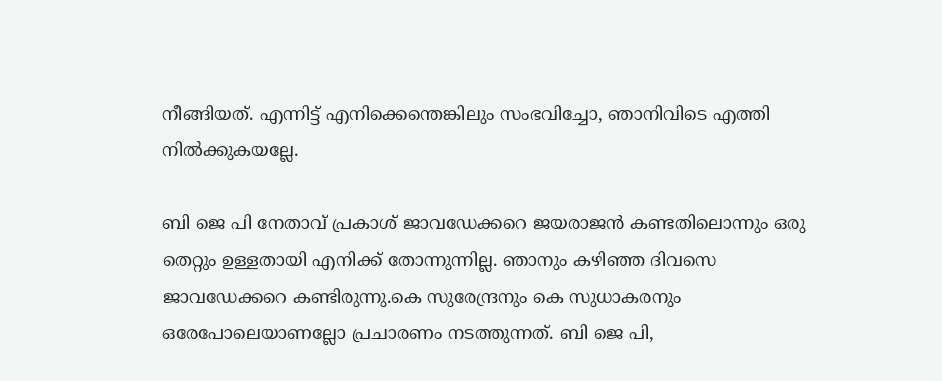നീങ്ങിയത്. എന്നിട്ട് എനിക്കെന്തെങ്കിലും സംഭവിച്ചോ, ഞാനിവിടെ എത്തി നില്‍ക്കുകയല്ലേ.

ബി ജെ പി നേതാവ് പ്രകാശ് ജാവഡേക്കറെ ജയരാജന്‍ കണ്ടതിലൊന്നും ഒരു തെറ്റും ഉള്ളതായി എനിക്ക് തോന്നുന്നില്ല. ഞാനും കഴിഞ്ഞ ദിവസെ ജാവഡേക്കറെ കണ്ടിരുന്നു.കെ സുരേന്ദ്രനും കെ സുധാകരനും ഒരേപോലെയാണല്ലോ പ്രചാരണം നടത്തുന്നത്. ബി ജെ പി,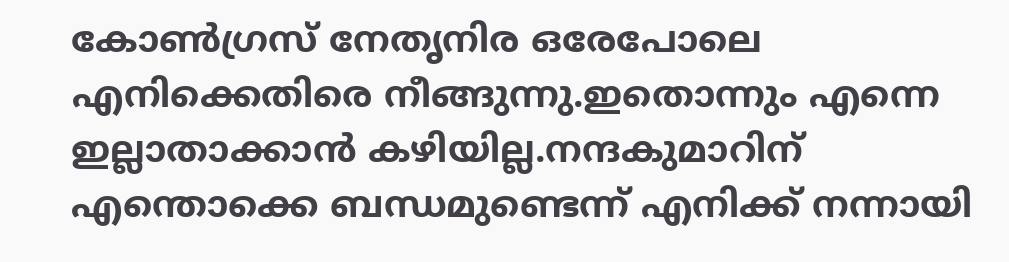കോണ്‍ഗ്രസ് നേതൃനിര ഒരേപോലെ എനിക്കെതിരെ നീങ്ങുന്നു.ഇതൊന്നും എന്നെ ഇല്ലാതാക്കാന്‍ കഴിയില്ല.നന്ദകുമാറിന് എന്തൊക്കെ ബന്ധമുണ്ടെന്ന് എനിക്ക് നന്നായി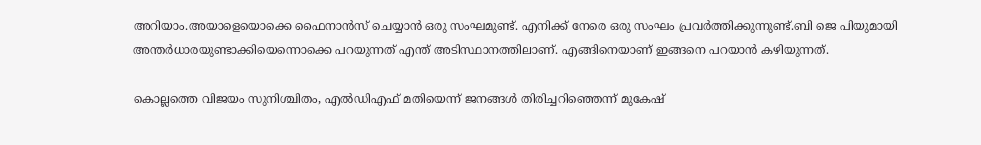അറിയാം.അയാളെയൊക്കെ ഫൈനാന്‍സ് ചെയ്യാന്‍ ഒരു സംഘമുണ്ട്. എനിക്ക് നേരെ ഒരു സംഘം പ്രവര്‍ത്തിക്കുന്നുണ്ട്.ബി ജെ പിയുമായി അന്തര്‍ധാരയുണ്ടാക്കിയെന്നൊക്കെ പറയുന്നത് എന്ത് അടിസ്ഥാനത്തിലാണ്. എങ്ങിനെയാണ് ഇങ്ങനെ പറയാന്‍ കഴിയുന്നത്.

കൊല്ലത്തെ വിജയം സുനിശ്ചിതം, എൽഡിഎഫ് മതിയെന്ന് ജനങ്ങൾ തിരിച്ചറിഞ്ഞെന്ന് മുകേഷ്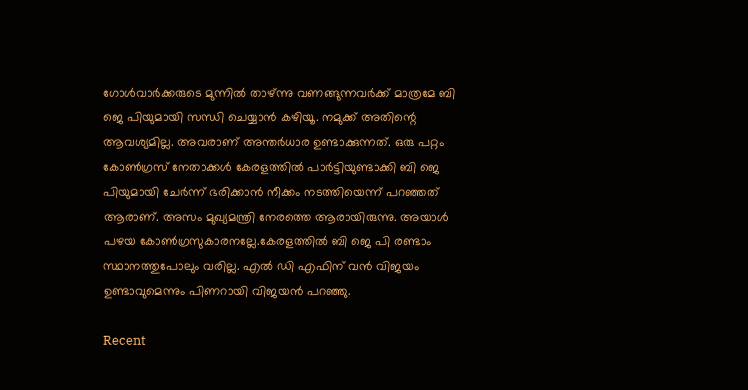ഗോള്‍വാര്‍ക്കരുടെ മുന്നില്‍ താഴ്ന്നു വണങ്ങുന്നവര്‍ക്ക് മാത്രമേ ബി ജെ പിയുമായി സന്ധി ചെയ്യാന്‍ കഴിയൂ. നമുക്ക് അതിന്റെ ആവശ്യമില്ല. അവരാണ് അന്തര്‍ധാര ഉണ്ടാക്കുന്നത്. ഒരു പറ്റം കോണ്‍ഗ്രസ് നേതാക്കള്‍ കേരളത്തില്‍ പാര്‍ട്ടിയുണ്ടാക്കി ബി ജെ പിയുമായി ചേര്‍ന്ന് ഭരിക്കാന്‍ നീക്കം നടത്തിയെന്ന് പറഞ്ഞത് ആരാണ്. അസം മുഖ്യമന്ത്രി നേരത്തെ ആരായിരുന്നു. അയാള്‍ പഴയ കോണ്‍ഗ്രസുകാരനല്ലേ.കേരളത്തില്‍ ബി ജെ പി രണ്ടാം സ്ഥാനത്തുപോലും വരില്ല. എല്‍ ഡി എഫിന് വന്‍ വിജയം ഉണ്ടാവുമെന്നും പിണറായി വിജയന്‍ പറഞ്ഞു.

Recent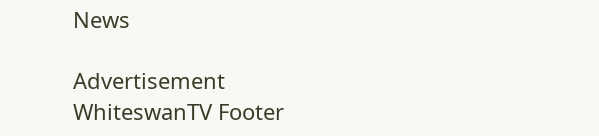News

Advertisement
WhiteswanTV Footer